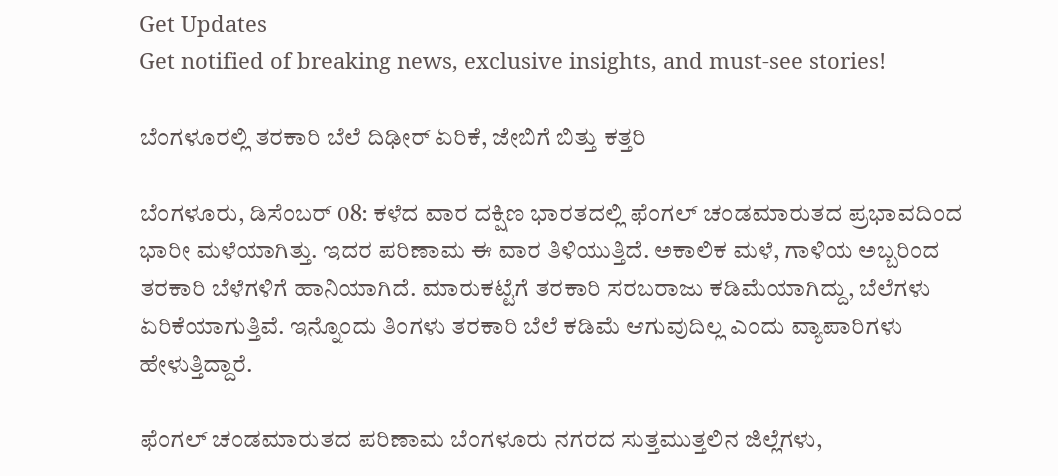Get Updates
Get notified of breaking news, exclusive insights, and must-see stories!

ಬೆಂಗಳೂರಲ್ಲಿ ತರಕಾರಿ ಬೆಲೆ ದಿಢೀರ್‌ ಏರಿಕೆ, ಜೇಬಿಗೆ ಬಿತ್ತು ಕತ್ತರಿ

ಬೆಂಗಳೂರು, ಡಿಸೆಂಬರ್ 08: ಕಳೆದ ವಾರ ದಕ್ಷಿಣ ಭಾರತದಲ್ಲಿ ಫೆಂಗಲ್ ಚಂಡಮಾರುತದ ಪ್ರಭಾವದಿಂದ ಭಾರೀ ಮಳೆಯಾಗಿತ್ತು. ಇದರ ಪರಿಣಾಮ ಈ ವಾರ ತಿಳಿಯುತ್ತಿದೆ. ಅಕಾಲಿಕ ಮಳೆ, ಗಾಳಿಯ ಅಬ್ಬರಿಂದ ತರಕಾರಿ ಬೆಳೆಗಳಿಗೆ ಹಾನಿಯಾಗಿದೆ. ಮಾರುಕಟ್ಟೆಗೆ ತರಕಾರಿ ಸರಬರಾಜು ಕಡಿಮೆಯಾಗಿದ್ದು, ಬೆಲೆಗಳು ಏರಿಕೆಯಾಗುತ್ತಿವೆ. ಇನ್ನೊಂದು ತಿಂಗಳು ತರಕಾರಿ ಬೆಲೆ ಕಡಿಮೆ ಆಗುವುದಿಲ್ಲ ಎಂದು ವ್ಯಾಪಾರಿಗಳು ಹೇಳುತ್ತಿದ್ದಾರೆ.

ಫೆಂಗಲ್ ಚಂಡಮಾರುತದ ಪರಿಣಾಮ ಬೆಂಗಳೂರು ನಗರದ ಸುತ್ತಮುತ್ತಲಿನ ಜಿಲ್ಲೆಗಳು,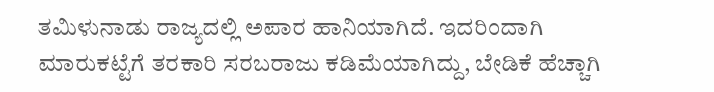ತಮಿಳುನಾಡು ರಾಜ್ಯದಲ್ಲಿ ಅಪಾರ ಹಾನಿಯಾಗಿದೆ. ಇದರಿಂದಾಗಿ ಮಾರುಕಟ್ಟೆಗೆ ತರಕಾರಿ ಸರಬರಾಜು ಕಡಿಮೆಯಾಗಿದ್ದು, ಬೇಡಿಕೆ ಹೆಚ್ಚಾಗಿ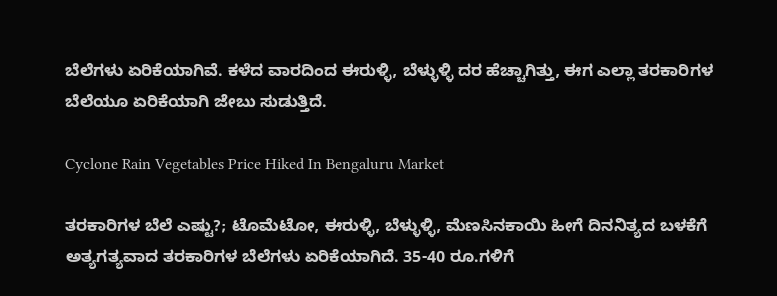ಬೆಲೆಗಳು ಏರಿಕೆಯಾಗಿವೆ. ಕಳೆದ ವಾರದಿಂದ ಈರುಳ್ಳಿ, ಬೆಳ್ಳುಳ್ಳಿ ದರ ಹೆಚ್ಚಾಗಿತ್ತು, ಈಗ ಎಲ್ಲಾ ತರಕಾರಿಗಳ ಬೆಲೆಯೂ ಏರಿಕೆಯಾಗಿ ಜೇಬು ಸುಡುತ್ತಿದೆ.

Cyclone Rain Vegetables Price Hiked In Bengaluru Market

ತರಕಾರಿಗಳ ಬೆಲೆ ಎಷ್ಟು?; ಟೊಮೆಟೋ, ಈರುಳ್ಳಿ, ಬೆಳ್ಳುಳ್ಳಿ, ಮೆಣಸಿನಕಾಯಿ ಹೀಗೆ ದಿನನಿತ್ಯದ ಬಳಕೆಗೆ ಅತ್ಯಗತ್ಯವಾದ ತರಕಾರಿಗಳ ಬೆಲೆಗಳು ಏರಿಕೆಯಾಗಿದೆ. 35-40 ರೂ.ಗಳಿಗೆ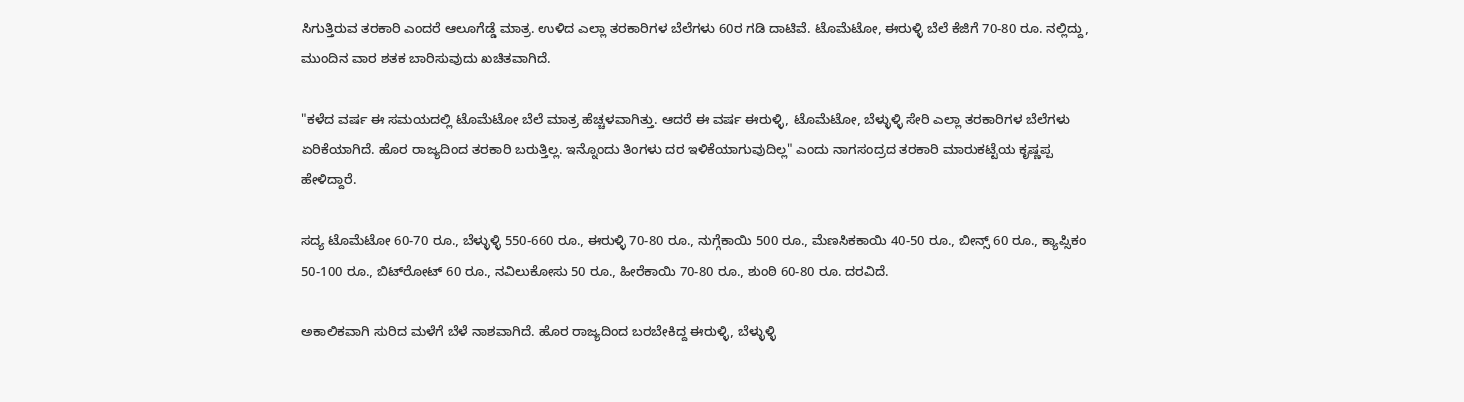ಸಿಗುತ್ತಿರುವ ತರಕಾರಿ ಎಂದರೆ ಆಲೂಗೆಡ್ಡೆ ಮಾತ್ರ. ಉಳಿದ ಎಲ್ಲಾ ತರಕಾರಿಗಳ ಬೆಲೆಗಳು 60ರ ಗಡಿ ದಾಟಿವೆ. ಟೊಮೆಟೋ, ಈರುಳ್ಳಿ ಬೆಲೆ ಕೆಜಿಗೆ 70-80 ರೂ. ನಲ್ಲಿದ್ದು, ಮುಂದಿನ ವಾರ ಶತಕ ಬಾರಿಸುವುದು ಖಚಿತವಾಗಿದೆ.

"ಕಳೆದ ವರ್ಷ ಈ ಸಮಯದಲ್ಲಿ ಟೊಮೆಟೋ ಬೆಲೆ ಮಾತ್ರ ಹೆಚ್ಚಳವಾಗಿತ್ತು. ಆದರೆ ಈ ವರ್ಷ ಈರುಳ್ಳಿ, ಟೊಮೆಟೋ, ಬೆಳ್ಳುಳ್ಳಿ ಸೇರಿ ಎಲ್ಲಾ ತರಕಾರಿಗಳ ಬೆಲೆಗಳು ಏರಿಕೆಯಾಗಿದೆ. ಹೊರ ರಾಜ್ಯದಿಂದ ತರಕಾರಿ ಬರುತ್ತಿಲ್ಲ. ಇನ್ನೊಂದು ತಿಂಗಳು ದರ ಇಳಿಕೆಯಾಗುವುದಿಲ್ಲ" ಎಂದು ನಾಗಸಂದ್ರದ ತರಕಾರಿ ಮಾರುಕಟ್ಟೆಯ ಕೃಷ್ಣಪ್ಪ ಹೇಳಿದ್ದಾರೆ.

ಸದ್ಯ ಟೊಮೆಟೋ 60-70 ರೂ., ಬೆಳ್ಳುಳ್ಳಿ 550-660 ರೂ., ಈರುಳ್ಳಿ 70-80 ರೂ., ನುಗ್ಗೆಕಾಯಿ 500 ರೂ., ಮೆಣಸಿಕಕಾಯಿ 40-50 ರೂ., ಬೀನ್ಸ್ 60 ರೂ., ಕ್ಯಾಪ್ಸಿಕಂ 50-100 ರೂ., ಬಿಟ್‌ರೋಟ್‌ 60 ರೂ., ನವಿಲುಕೋಸು 50 ರೂ., ಹೀರೆಕಾಯಿ 70-80 ರೂ., ಶುಂಠಿ 60-80 ರೂ. ದರವಿದೆ.

ಅಕಾಲಿಕವಾಗಿ ಸುರಿದ ಮಳೆಗೆ ಬೆಳೆ ನಾಶವಾಗಿದೆ. ಹೊರ ರಾಜ್ಯದಿಂದ ಬರಬೇಕಿದ್ದ ಈರುಳ್ಳಿ, ಬೆಳ್ಳುಳ್ಳಿ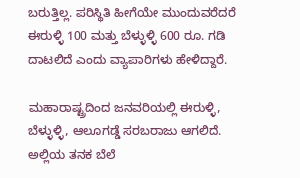ಬರುತ್ತಿಲ್ಲ. ಪರಿಸ್ಥಿತಿ ಹೀಗೆಯೇ ಮುಂದುವರೆದರೆ ಈರುಳ್ಳಿ 100 ಮತ್ತು ಬೆಳ್ಳುಳ್ಳಿ 600 ರೂ. ಗಡಿ ದಾಟಲಿದೆ ಎಂದು ವ್ಯಾಪಾರಿಗಳು ಹೇಳಿದ್ದಾರೆ.

ಮಹಾರಾಷ್ಟ್ರದಿಂದ ಜನವರಿಯಲ್ಲಿ ಈರುಳ್ಳಿ, ಬೆಳ್ಳುಳ್ಳಿ, ಆಲೂಗಡ್ಡೆ ಸರಬರಾಜು ಆಗಲಿದೆ. ಅಲ್ಲಿಯ ತನಕ ಬೆಲೆ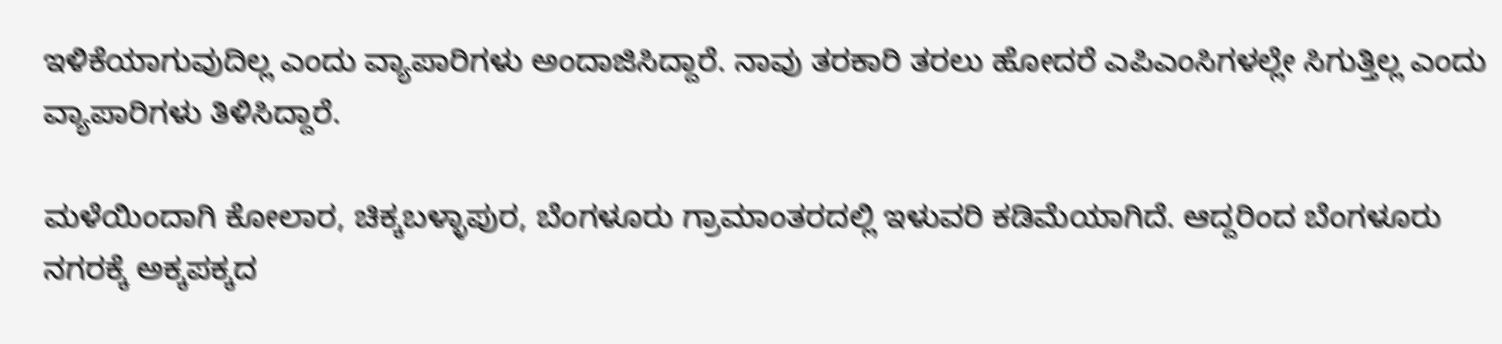ಇಳಿಕೆಯಾಗುವುದಿಲ್ಲ ಎಂದು ವ್ಯಾಪಾರಿಗಳು ಅಂದಾಜಿಸಿದ್ದಾರೆ. ನಾವು ತರಕಾರಿ ತರಲು ಹೋದರೆ ಎಪಿಎಂಸಿಗಳಲ್ಲೇ ಸಿಗುತ್ತಿಲ್ಲ ಎಂದು ವ್ಯಾಪಾರಿಗಳು ತಿಳಿಸಿದ್ದಾರೆ.

ಮಳೆಯಿಂದಾಗಿ ಕೋಲಾರ, ಚಿಕ್ಕಬಳ್ಳಾಪುರ, ಬೆಂಗಳೂರು ಗ್ರಾಮಾಂತರದಲ್ಲಿ ಇಳುವರಿ ಕಡಿಮೆಯಾಗಿದೆ. ಆದ್ದರಿಂದ ಬೆಂಗಳೂರು ನಗರಕ್ಕೆ ಅಕ್ಕಪಕ್ಕದ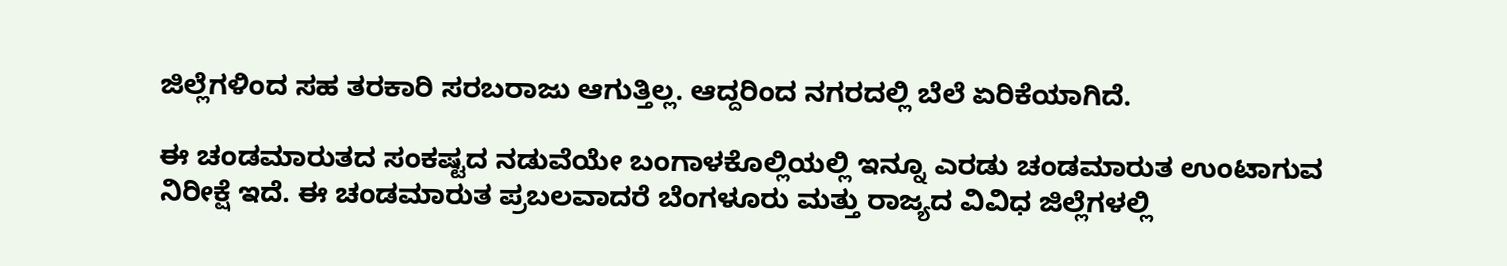ಜಿಲ್ಲೆಗಳಿಂದ ಸಹ ತರಕಾರಿ ಸರಬರಾಜು ಆಗುತ್ತಿಲ್ಲ. ಆದ್ದರಿಂದ ನಗರದಲ್ಲಿ ಬೆಲೆ ಏರಿಕೆಯಾಗಿದೆ.

ಈ ಚಂಡಮಾರುತದ ಸಂಕಷ್ಟದ ನಡುವೆಯೇ ಬಂಗಾಳಕೊಲ್ಲಿಯಲ್ಲಿ ಇನ್ನೂ ಎರಡು ಚಂಡಮಾರುತ ಉಂಟಾಗುವ ನಿರೀಕ್ಷೆ ಇದೆ. ಈ ಚಂಡಮಾರುತ ಪ್ರಬಲವಾದರೆ ಬೆಂಗಳೂರು ಮತ್ತು ರಾಜ್ಯದ ವಿವಿಧ ಜಿಲ್ಲೆಗಳಲ್ಲಿ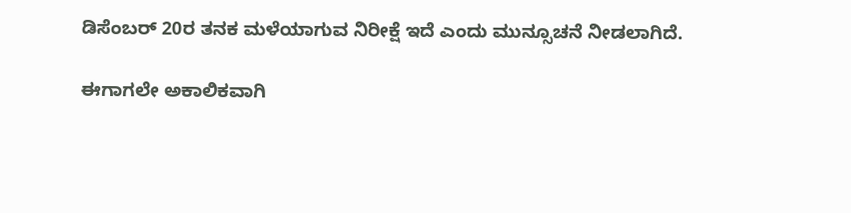ಡಿಸೆಂಬರ್ 20ರ ತನಕ ಮಳೆಯಾಗುವ ನಿರೀಕ್ಷೆ ಇದೆ ಎಂದು ಮುನ್ಸೂಚನೆ ನೀಡಲಾಗಿದೆ.

ಈಗಾಗಲೇ ಅಕಾಲಿಕವಾಗಿ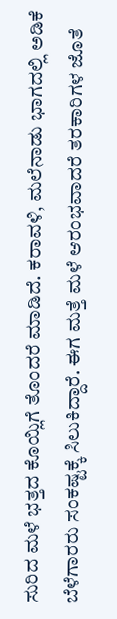ಸುರಿದ ಮಳೆ ಭತ್ತದ ಕೊಯ್ಲಿಗೆ ತೊಂದರೆ ಮಾಡಿದೆ. ಕರಾವಳಿ, ಮಲೆನಾಡು ಭಾಗದಲ್ಲಿ ಅಡಿಕೆ ಬೆಳೆಗಾರರು ಸಂಕಷ್ಟಕ್ಕೆ ಸಿಲುಕಿದ್ದಾರೆ. ಈಗ ಮತ್ತೆ ಮಳೆ ಆರಂಭವಾದರೆ ತರಕಾರಿಗಳ ಜೊತೆ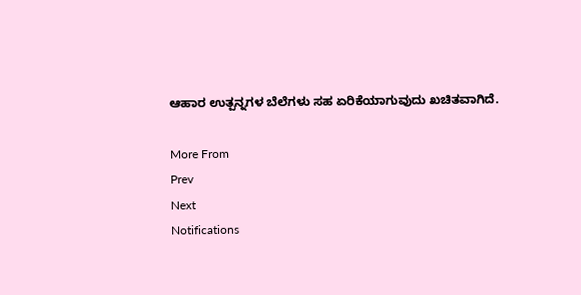ಆಹಾರ ಉತ್ಪನ್ನಗಳ ಬೆಲೆಗಳು ಸಹ ಏರಿಕೆಯಾಗುವುದು ಖಚಿತವಾಗಿದೆ.

More From
Prev
Next
Notifications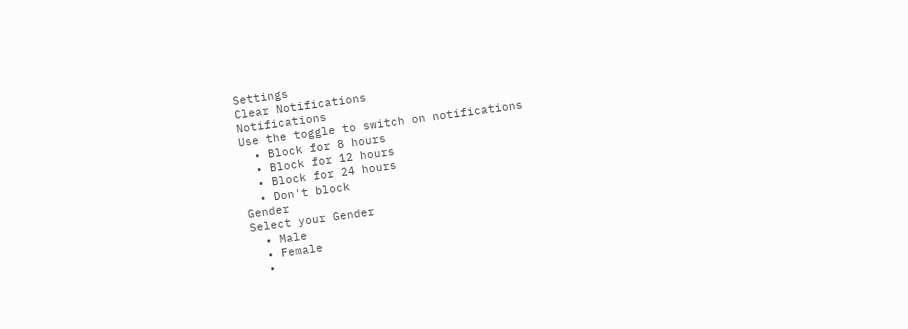Settings
Clear Notifications
Notifications
Use the toggle to switch on notifications
  • Block for 8 hours
  • Block for 12 hours
  • Block for 24 hours
  • Don't block
Gender
Select your Gender
  • Male
  • Female
  •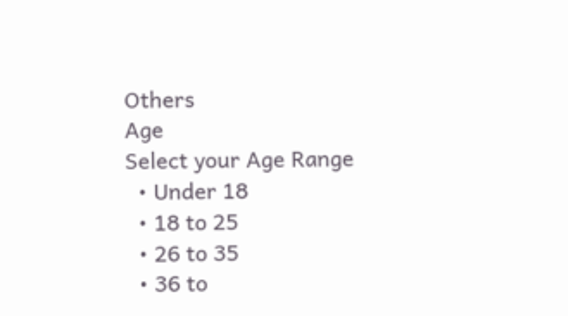Others
Age
Select your Age Range
  • Under 18
  • 18 to 25
  • 26 to 35
  • 36 to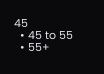45
  • 45 to 55
  • 55+